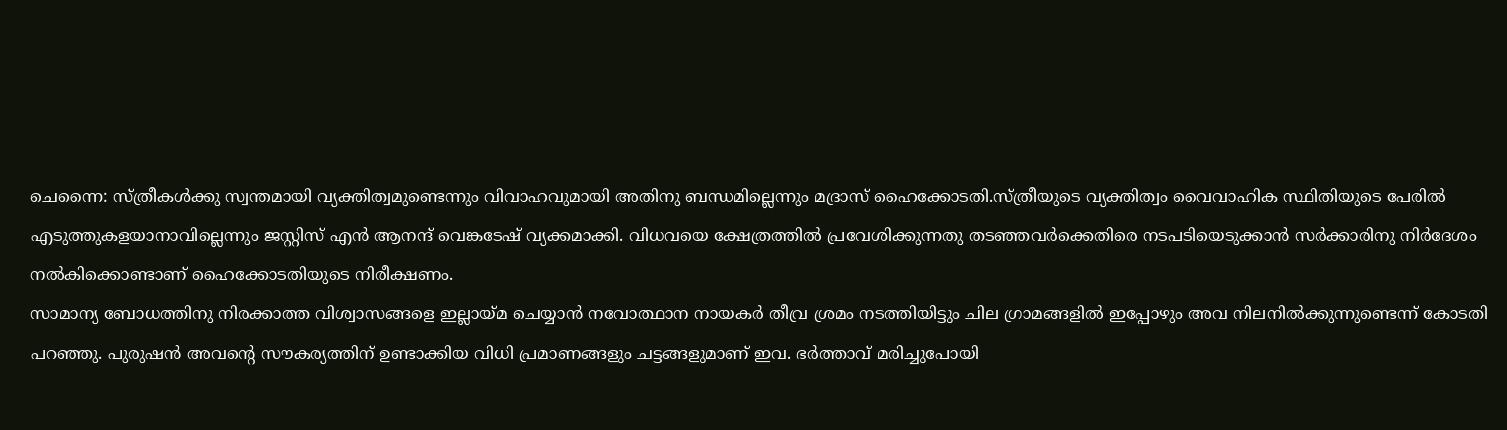ചെന്നൈ: സ്ത്രീകള്‍ക്കു സ്വന്തമായി വ്യക്തിത്വമുണ്ടെന്നും വിവാഹവുമായി അതിനു ബന്ധമില്ലെന്നും മദ്രാസ് ഹൈക്കോടതി.സ്ത്രീയുടെ വ്യക്തിത്വം വൈവാഹിക സ്ഥിതിയുടെ പേരില്‍ എടുത്തുകളയാനാവില്ലെന്നും ജസ്റ്റിസ് എന്‍ ആനന്ദ് വെങ്കടേഷ് വ്യക്കമാക്കി. വിധവയെ ക്ഷേത്രത്തില്‍ പ്രവേശിക്കുന്നതു തടഞ്ഞവര്‍ക്കെതിരെ നടപടിയെടുക്കാന്‍ സര്‍ക്കാരിനു നിര്‍ദേശം നല്‍കിക്കൊണ്ടാണ് ഹൈക്കോടതിയുടെ നിരീക്ഷണം.
സാമാന്യ ബോധത്തിനു നിരക്കാത്ത വിശ്വാസങ്ങളെ ഇല്ലായ്മ ചെയ്യാന്‍ നവോത്ഥാന നായകര്‍ തീവ്ര ശ്രമം നടത്തിയിട്ടും ചില ഗ്രാമങ്ങളില്‍ ഇപ്പോഴും അവ നിലനില്‍ക്കുന്നുണ്ടെന്ന് കോടതി പറഞ്ഞു. പുരുഷന്‍ അവന്റെ സൗകര്യത്തിന് ഉണ്ടാക്കിയ വിധി പ്രമാണങ്ങളും ചട്ടങ്ങളുമാണ് ഇവ. ഭര്‍ത്താവ് മരിച്ചുപോയി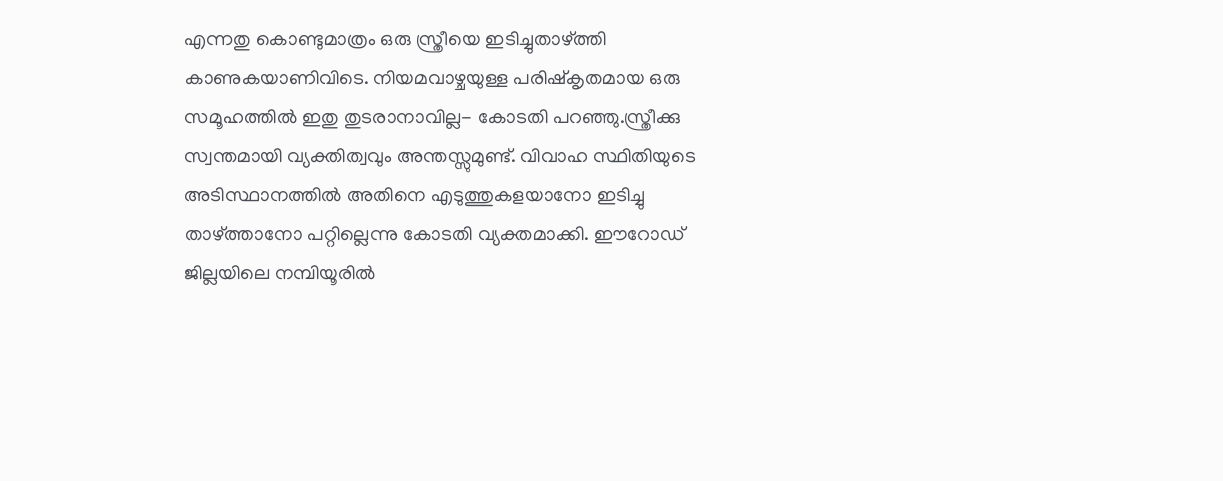എന്നതു കൊണ്ടുമാത്രം ഒരു സ്ത്രീയെ ഇടിച്ചുതാഴ്ത്തി കാണുകയാണിവിടെ. നിയമവാഴ്ചയുള്ള പരിഷ്‌കൃതമായ ഒരു സമൂഹത്തില്‍ ഇതു തുടരാനാവില്ല- കോടതി പറഞ്ഞു.സ്ത്രീക്കു സ്വന്തമായി വ്യക്തിത്വവും അന്തസ്സുമുണ്ട്. വിവാഹ സ്ഥിതിയുടെ അടിസ്ഥാനത്തില്‍ അതിനെ എടുത്തുകളയാനോ ഇടിച്ചു താഴ്ത്താനോ പറ്റില്ലെന്നു കോടതി വ്യക്തമാക്കി. ഈറോഡ് ജില്ലയിലെ നമ്പിയൂരില്‍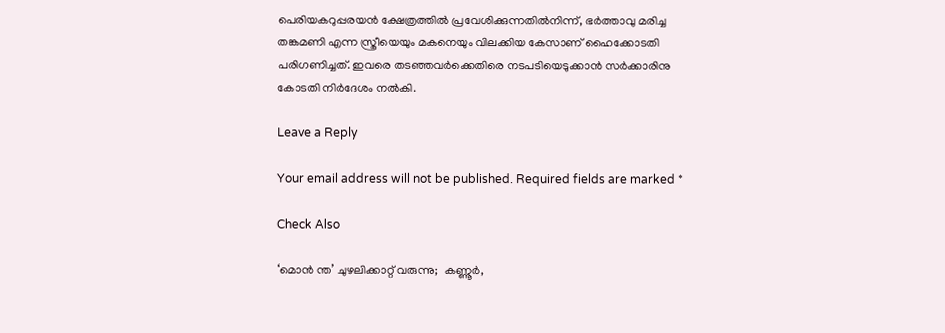പെരിയകറുപ്പരയന്‍ ക്ഷേത്രത്തില്‍ പ്രവേശിക്കുന്നതില്‍നിന്ന്, ഭര്‍ത്താവു മരിച്ച തങ്കമണി എന്ന സ്ത്രീയെയും മകനെയും വിലക്കിയ കേസാണ് ഹൈക്കോടതി പരിഗണിച്ചത്. ഇവരെ തടഞ്ഞവര്‍ക്കെതിരെ നടപടിയെടുക്കാന്‍ സര്‍ക്കാരിനു കോടതി നിര്‍ദേശം നല്‍കി.

Leave a Reply

Your email address will not be published. Required fields are marked *

Check Also

‘മൊന്‍ ന്ത’ ചുഴലിക്കാറ്റ് വരുന്നു;  കണ്ണൂര്‍,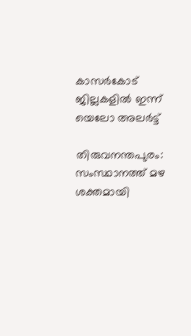കാസര്‍കോട് ജില്ലകളില്‍ ഇന്ന് യെലോ അലര്‍ട്ട്

തിരുവനന്തപുരം: സംസ്ഥാനത്ത് മഴ ശക്തമായി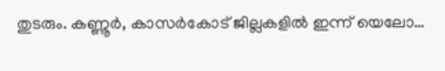തുടരും. കണ്ണൂര്‍, കാസര്‍കോട് ജില്ലകളില്‍ ഇന്ന് യെലോ…